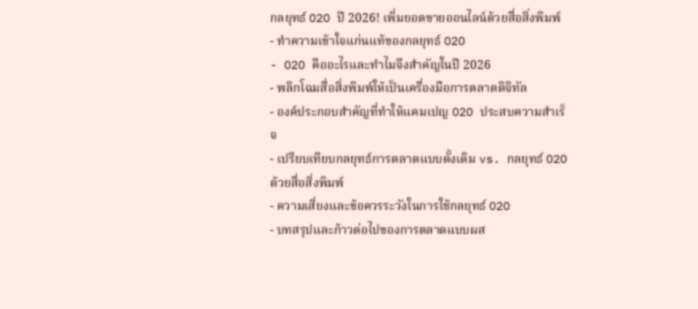กลยุทธ์ O2O ปี 2026! เพิ่มยอดขายออนไลน์ด้วยสื่อสิ่งพิมพ์
- ทำความเข้าใจแก่นแท้ของกลยุทธ์ O2O
- O2O คืออะไรและทำไมจึงสำคัญในปี 2026
- พลิกโฉมสื่อสิ่งพิมพ์ให้เป็นเครื่องมือการตลาดดิจิทัล
- องค์ประกอบสำคัญที่ทำให้แคมเปญ O2O ประสบความสำเร็จ
- เปรียบเทียบกลยุทธ์การตลาดแบบดั้งเดิม vs. กลยุทธ์ O2O ด้วยสื่อสิ่งพิมพ์
- ความเสี่ยงและข้อควรระวังในการใช้กลยุทธ์ O2O
- บทสรุปและก้าวต่อไปของการตลาดแบบผส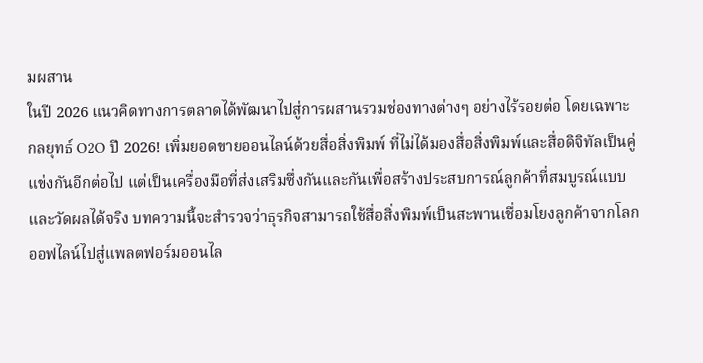มผสาน
ในปี 2026 แนวคิดทางการตลาดได้พัฒนาไปสู่การผสานรวมช่องทางต่างๆ อย่างไร้รอยต่อ โดยเฉพาะ กลยุทธ์ O2O ปี 2026! เพิ่มยอดขายออนไลน์ด้วยสื่อสิ่งพิมพ์ ที่ไม่ได้มองสื่อสิ่งพิมพ์และสื่อดิจิทัลเป็นคู่แข่งกันอีกต่อไป แต่เป็นเครื่องมือที่ส่งเสริมซึ่งกันและกันเพื่อสร้างประสบการณ์ลูกค้าที่สมบูรณ์แบบและวัดผลได้จริง บทความนี้จะสำรวจว่าธุรกิจสามารถใช้สื่อสิ่งพิมพ์เป็นสะพานเชื่อมโยงลูกค้าจากโลกออฟไลน์ไปสู่แพลตฟอร์มออนไล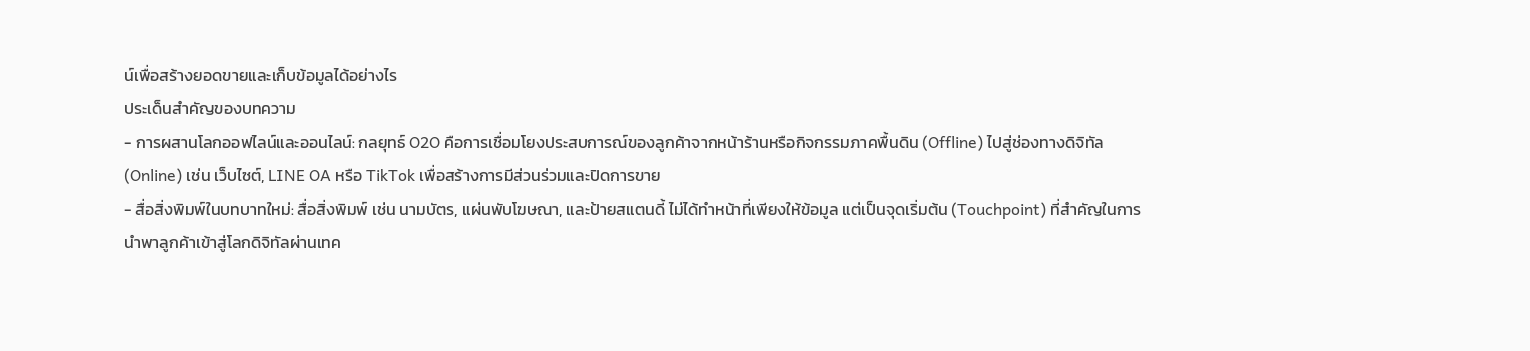น์เพื่อสร้างยอดขายและเก็บข้อมูลได้อย่างไร
ประเด็นสำคัญของบทความ
- การผสานโลกออฟไลน์และออนไลน์: กลยุทธ์ O2O คือการเชื่อมโยงประสบการณ์ของลูกค้าจากหน้าร้านหรือกิจกรรมภาคพื้นดิน (Offline) ไปสู่ช่องทางดิจิทัล (Online) เช่น เว็บไซต์, LINE OA หรือ TikTok เพื่อสร้างการมีส่วนร่วมและปิดการขาย
- สื่อสิ่งพิมพ์ในบทบาทใหม่: สื่อสิ่งพิมพ์ เช่น นามบัตร, แผ่นพับโฆษณา, และป้ายสแตนดี้ ไม่ได้ทำหน้าที่เพียงให้ข้อมูล แต่เป็นจุดเริ่มต้น (Touchpoint) ที่สำคัญในการนำพาลูกค้าเข้าสู่โลกดิจิทัลผ่านเทค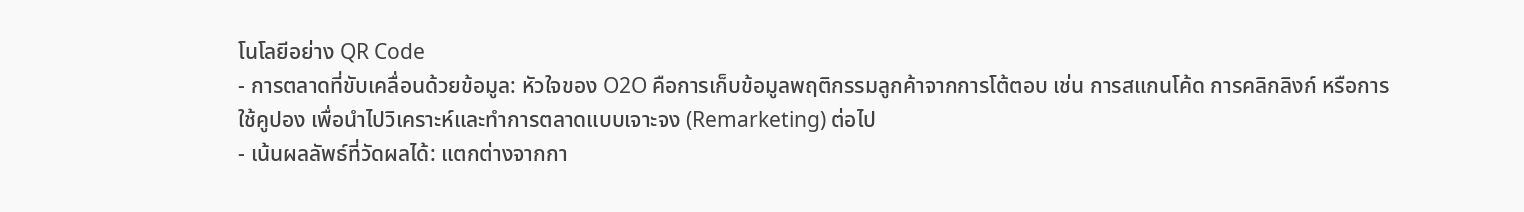โนโลยีอย่าง QR Code
- การตลาดที่ขับเคลื่อนด้วยข้อมูล: หัวใจของ O2O คือการเก็บข้อมูลพฤติกรรมลูกค้าจากการโต้ตอบ เช่น การสแกนโค้ด การคลิกลิงก์ หรือการใช้คูปอง เพื่อนำไปวิเคราะห์และทำการตลาดแบบเจาะจง (Remarketing) ต่อไป
- เน้นผลลัพธ์ที่วัดผลได้: แตกต่างจากกา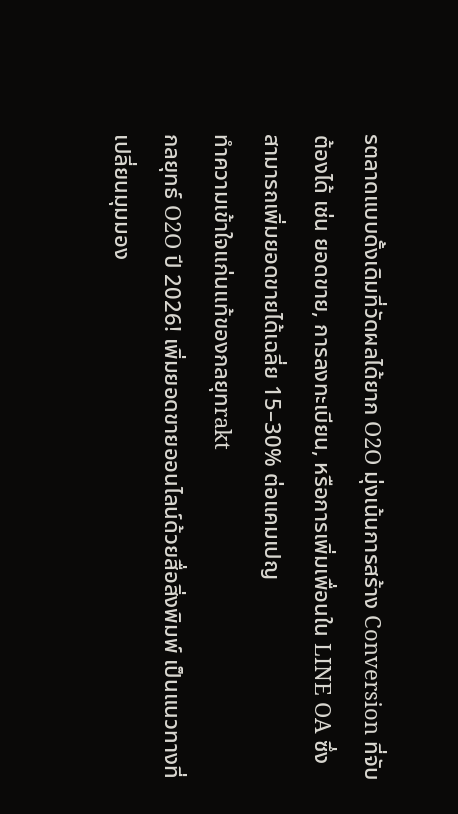รตลาดแบบดั้งเดิมที่วัดผลได้ยาก O2O มุ่งเน้นการสร้าง Conversion ที่จับต้องได้ เช่น ยอดขาย, การลงทะเบียน, หรือการเพิ่มเพื่อนใน LINE OA ซึ่งสามารถเพิ่มยอดขายได้เฉลี่ย 15–30% ต่อแคมเปญ
ทำความเข้าใจแก่นแท้ของกลยุทrakt
กลยุทธ์ O2O ปี 2026! เพิ่มยอดขายออนไลน์ด้วยสื่อสิ่งพิมพ์ เป็นแนวทางที่เปลี่ยนมุมมอง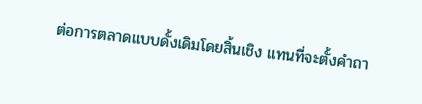ต่อการตลาดแบบดั้งเดิมโดยสิ้นเชิง แทนที่จะตั้งคำถา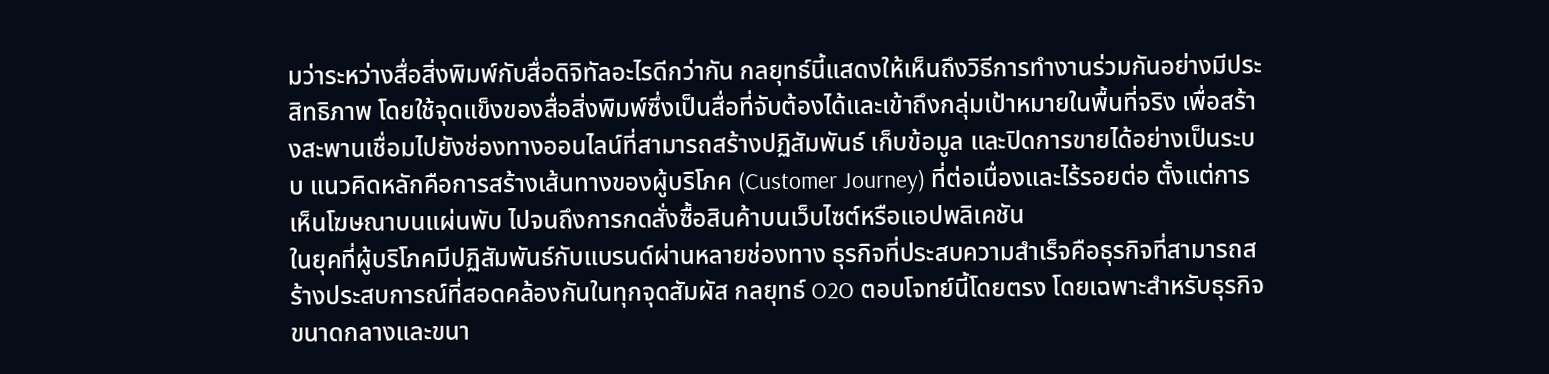มว่าระหว่างสื่อสิ่งพิมพ์กับสื่อดิจิทัลอะไรดีกว่ากัน กลยุทธ์นี้แสดงให้เห็นถึงวิธีการทำงานร่วมกันอย่างมีประสิทธิภาพ โดยใช้จุดแข็งของสื่อสิ่งพิมพ์ซึ่งเป็นสื่อที่จับต้องได้และเข้าถึงกลุ่มเป้าหมายในพื้นที่จริง เพื่อสร้างสะพานเชื่อมไปยังช่องทางออนไลน์ที่สามารถสร้างปฏิสัมพันธ์ เก็บข้อมูล และปิดการขายได้อย่างเป็นระบบ แนวคิดหลักคือการสร้างเส้นทางของผู้บริโภค (Customer Journey) ที่ต่อเนื่องและไร้รอยต่อ ตั้งแต่การเห็นโฆษณาบนแผ่นพับ ไปจนถึงการกดสั่งซื้อสินค้าบนเว็บไซต์หรือแอปพลิเคชัน
ในยุคที่ผู้บริโภคมีปฏิสัมพันธ์กับแบรนด์ผ่านหลายช่องทาง ธุรกิจที่ประสบความสำเร็จคือธุรกิจที่สามารถสร้างประสบการณ์ที่สอดคล้องกันในทุกจุดสัมผัส กลยุทธ์ O2O ตอบโจทย์นี้โดยตรง โดยเฉพาะสำหรับธุรกิจขนาดกลางและขนา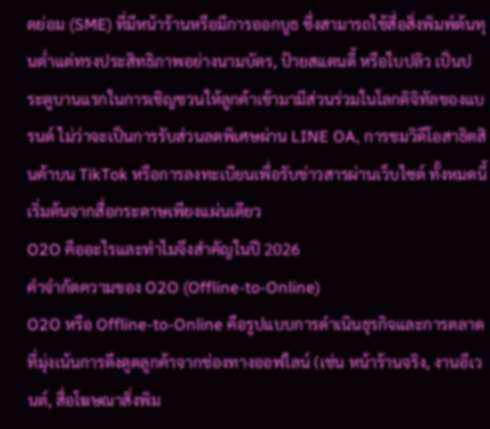ดย่อม (SME) ที่มีหน้าร้านหรือมีการออกบูธ ซึ่งสามารถใช้สื่อสิ่งพิมพ์ต้นทุนต่ำแต่ทรงประสิทธิภาพอย่างนามบัตร, ป้ายสแตนดี้ หรือใบปลิว เป็นประตูบานแรกในการเชิญชวนให้ลูกค้าเข้ามามีส่วนร่วมในโลกดิจิทัลของแบรนด์ ไม่ว่าจะเป็นการรับส่วนลดพิเศษผ่าน LINE OA, การชมวิดีโอสาธิตสินค้าบน TikTok หรือการลงทะเบียนเพื่อรับข่าวสารผ่านเว็บไซต์ ทั้งหมดนี้เริ่มต้นจากสื่อกระดาษเพียงแผ่นเดียว
O2O คืออะไรและทำไมจึงสำคัญในปี 2026
คำจำกัดความของ O2O (Offline-to-Online)
O2O หรือ Offline-to-Online คือรูปแบบการดำเนินธุรกิจและการตลาดที่มุ่งเน้นการดึงดูดลูกค้าจากช่องทางออฟไลน์ (เช่น หน้าร้านจริง, งานอีเวนต์, สื่อโฆษณาสิ่งพิม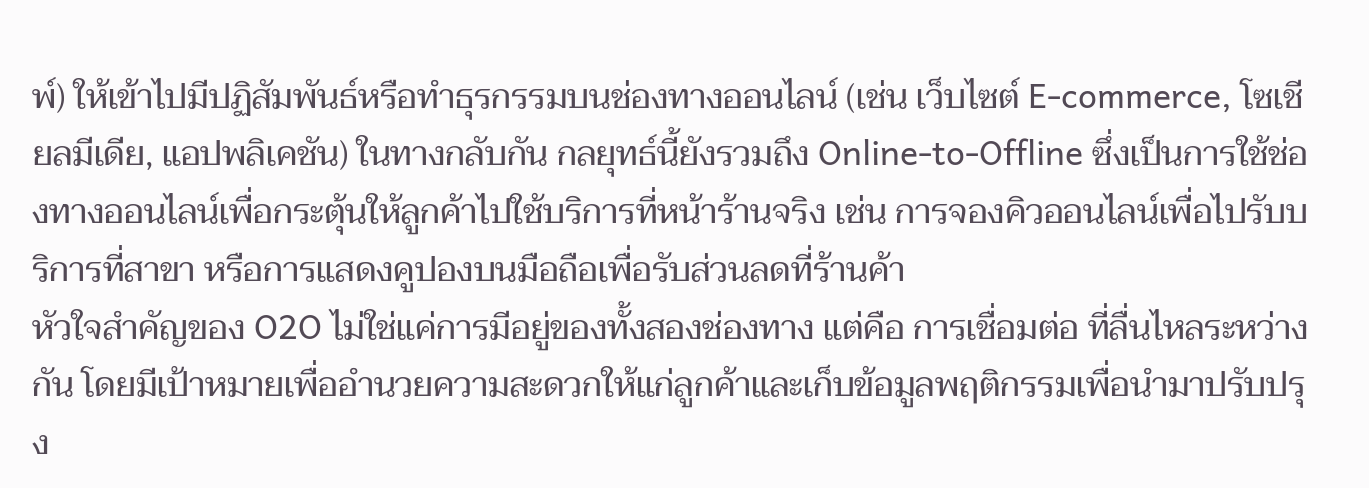พ์) ให้เข้าไปมีปฏิสัมพันธ์หรือทำธุรกรรมบนช่องทางออนไลน์ (เช่น เว็บไซต์ E-commerce, โซเชียลมีเดีย, แอปพลิเคชัน) ในทางกลับกัน กลยุทธ์นี้ยังรวมถึง Online-to-Offline ซึ่งเป็นการใช้ช่องทางออนไลน์เพื่อกระตุ้นให้ลูกค้าไปใช้บริการที่หน้าร้านจริง เช่น การจองคิวออนไลน์เพื่อไปรับบริการที่สาขา หรือการแสดงคูปองบนมือถือเพื่อรับส่วนลดที่ร้านค้า
หัวใจสำคัญของ O2O ไม่ใช่แค่การมีอยู่ของทั้งสองช่องทาง แต่คือ การเชื่อมต่อ ที่ลื่นไหลระหว่างกัน โดยมีเป้าหมายเพื่ออำนวยความสะดวกให้แก่ลูกค้าและเก็บข้อมูลพฤติกรรมเพื่อนำมาปรับปรุง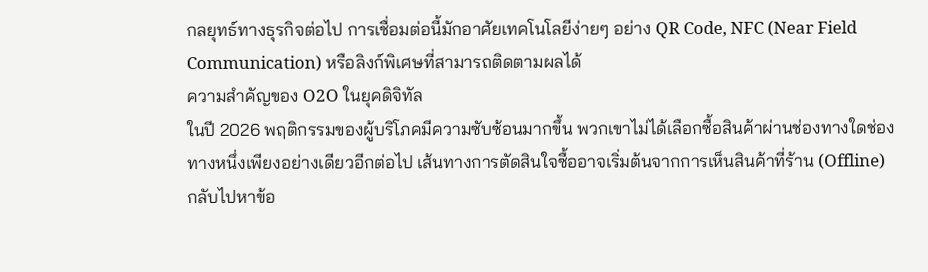กลยุทธ์ทางธุรกิจต่อไป การเชื่อมต่อนี้มักอาศัยเทคโนโลยีง่ายๆ อย่าง QR Code, NFC (Near Field Communication) หรือลิงก์พิเศษที่สามารถติดตามผลได้
ความสำคัญของ O2O ในยุคดิจิทัล
ในปี 2026 พฤติกรรมของผู้บริโภคมีความซับซ้อนมากขึ้น พวกเขาไม่ได้เลือกซื้อสินค้าผ่านช่องทางใดช่องทางหนึ่งเพียงอย่างเดียวอีกต่อไป เส้นทางการตัดสินใจซื้ออาจเริ่มต้นจากการเห็นสินค้าที่ร้าน (Offline) กลับไปหาข้อ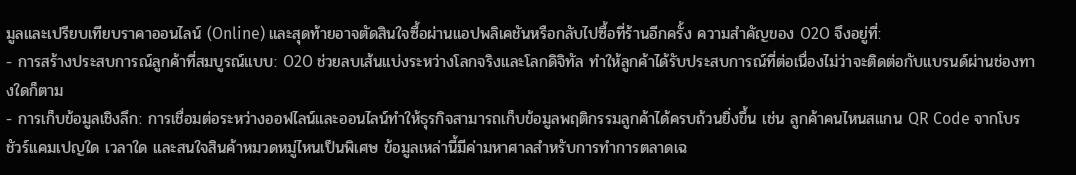มูลและเปรียบเทียบราคาออนไลน์ (Online) และสุดท้ายอาจตัดสินใจซื้อผ่านแอปพลิเคชันหรือกลับไปซื้อที่ร้านอีกครั้ง ความสำคัญของ O2O จึงอยู่ที่:
- การสร้างประสบการณ์ลูกค้าที่สมบูรณ์แบบ: O2O ช่วยลบเส้นแบ่งระหว่างโลกจริงและโลกดิจิทัล ทำให้ลูกค้าได้รับประสบการณ์ที่ต่อเนื่องไม่ว่าจะติดต่อกับแบรนด์ผ่านช่องทางใดก็ตาม
- การเก็บข้อมูลเชิงลึก: การเชื่อมต่อระหว่างออฟไลน์และออนไลน์ทำให้ธุรกิจสามารถเก็บข้อมูลพฤติกรรมลูกค้าได้ครบถ้วนยิ่งขึ้น เช่น ลูกค้าคนไหนสแกน QR Code จากโบรชัวร์แคมเปญใด เวลาใด และสนใจสินค้าหมวดหมู่ไหนเป็นพิเศษ ข้อมูลเหล่านี้มีค่ามหาศาลสำหรับการทำการตลาดเฉ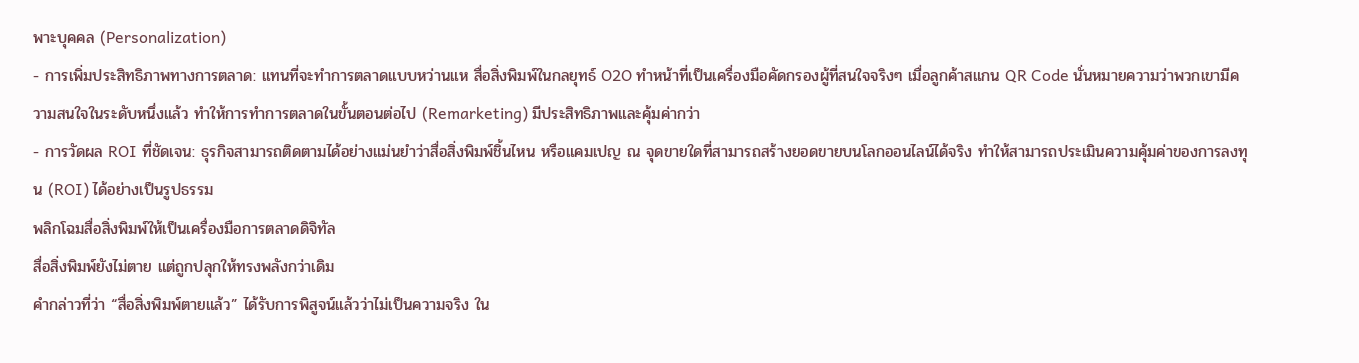พาะบุคคล (Personalization)
- การเพิ่มประสิทธิภาพทางการตลาด: แทนที่จะทำการตลาดแบบหว่านแห สื่อสิ่งพิมพ์ในกลยุทธ์ O2O ทำหน้าที่เป็นเครื่องมือคัดกรองผู้ที่สนใจจริงๆ เมื่อลูกค้าสแกน QR Code นั่นหมายความว่าพวกเขามีความสนใจในระดับหนึ่งแล้ว ทำให้การทำการตลาดในขั้นตอนต่อไป (Remarketing) มีประสิทธิภาพและคุ้มค่ากว่า
- การวัดผล ROI ที่ชัดเจน: ธุรกิจสามารถติดตามได้อย่างแม่นยำว่าสื่อสิ่งพิมพ์ชิ้นไหน หรือแคมเปญ ณ จุดขายใดที่สามารถสร้างยอดขายบนโลกออนไลน์ได้จริง ทำให้สามารถประเมินความคุ้มค่าของการลงทุน (ROI) ได้อย่างเป็นรูปธรรม
พลิกโฉมสื่อสิ่งพิมพ์ให้เป็นเครื่องมือการตลาดดิจิทัล
สื่อสิ่งพิมพ์ยังไม่ตาย แต่ถูกปลุกให้ทรงพลังกว่าเดิม
คำกล่าวที่ว่า “สื่อสิ่งพิมพ์ตายแล้ว” ได้รับการพิสูจน์แล้วว่าไม่เป็นความจริง ใน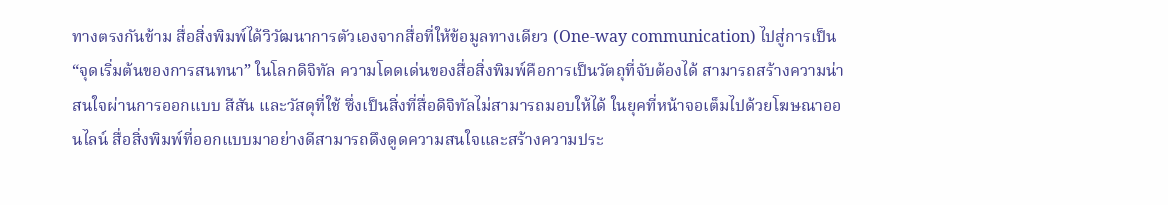ทางตรงกันข้าม สื่อสิ่งพิมพ์ได้วิวัฒนาการตัวเองจากสื่อที่ให้ข้อมูลทางเดียว (One-way communication) ไปสู่การเป็น “จุดเริ่มต้นของการสนทนา” ในโลกดิจิทัล ความโดดเด่นของสื่อสิ่งพิมพ์คือการเป็นวัตถุที่จับต้องได้ สามารถสร้างความน่าสนใจผ่านการออกแบบ สีสัน และวัสดุที่ใช้ ซึ่งเป็นสิ่งที่สื่อดิจิทัลไม่สามารถมอบให้ได้ ในยุคที่หน้าจอเต็มไปด้วยโฆษณาออนไลน์ สื่อสิ่งพิมพ์ที่ออกแบบมาอย่างดีสามารถดึงดูดความสนใจและสร้างความประ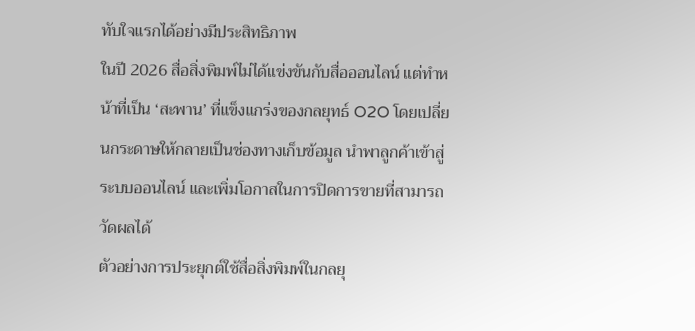ทับใจแรกได้อย่างมีประสิทธิภาพ
ในปี 2026 สื่อสิ่งพิมพ์ไม่ได้แข่งขันกับสื่อออนไลน์ แต่ทำหน้าที่เป็น ‘สะพาน’ ที่แข็งแกร่งของกลยุทธ์ O2O โดยเปลี่ยนกระดาษให้กลายเป็นช่องทางเก็บข้อมูล นำพาลูกค้าเข้าสู่ระบบออนไลน์ และเพิ่มโอกาสในการปิดการขายที่สามารถวัดผลได้
ตัวอย่างการประยุกต์ใช้สื่อสิ่งพิมพ์ในกลยุ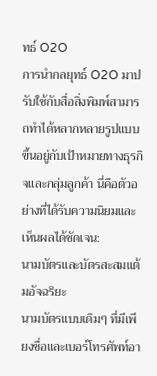ทธ์ O2O
การนำกลยุทธ์ O2O มาปรับใช้กับสื่อสิ่งพิมพ์สามารถทำได้หลากหลายรูปแบบ ขึ้นอยู่กับเป้าหมายทางธุรกิจและกลุ่มลูกค้า นี่คือตัวอย่างที่ได้รับความนิยมและเห็นผลได้ชัดเจน:
นามบัตรและบัตรสะสมแต้มอัจฉริยะ
นามบัตรแบบเดิมๆ ที่มีเพียงชื่อและเบอร์โทรศัพท์อา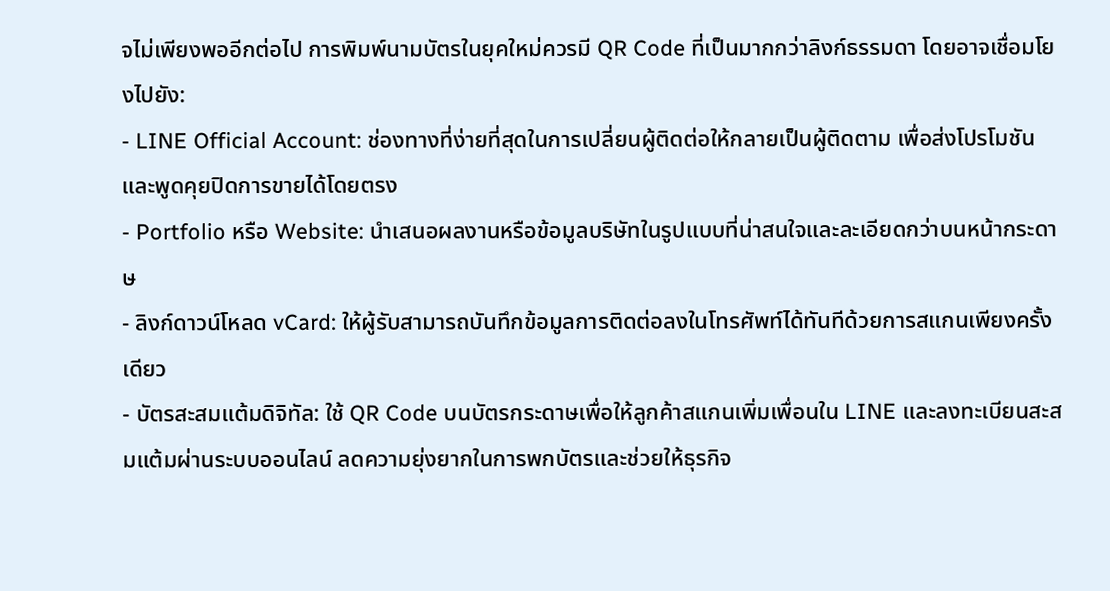จไม่เพียงพออีกต่อไป การพิมพ์นามบัตรในยุคใหม่ควรมี QR Code ที่เป็นมากกว่าลิงก์ธรรมดา โดยอาจเชื่อมโยงไปยัง:
- LINE Official Account: ช่องทางที่ง่ายที่สุดในการเปลี่ยนผู้ติดต่อให้กลายเป็นผู้ติดตาม เพื่อส่งโปรโมชันและพูดคุยปิดการขายได้โดยตรง
- Portfolio หรือ Website: นำเสนอผลงานหรือข้อมูลบริษัทในรูปแบบที่น่าสนใจและละเอียดกว่าบนหน้ากระดาษ
- ลิงก์ดาวน์โหลด vCard: ให้ผู้รับสามารถบันทึกข้อมูลการติดต่อลงในโทรศัพท์ได้ทันทีด้วยการสแกนเพียงครั้งเดียว
- บัตรสะสมแต้มดิจิทัล: ใช้ QR Code บนบัตรกระดาษเพื่อให้ลูกค้าสแกนเพิ่มเพื่อนใน LINE และลงทะเบียนสะสมแต้มผ่านระบบออนไลน์ ลดความยุ่งยากในการพกบัตรและช่วยให้ธุรกิจ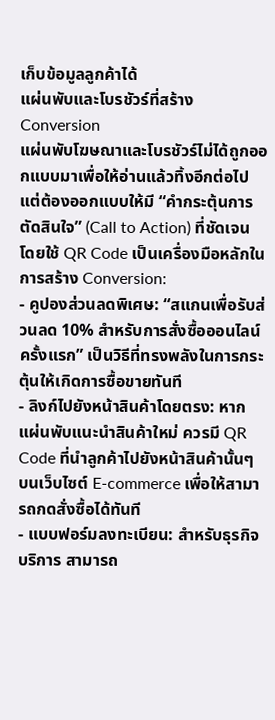เก็บข้อมูลลูกค้าได้
แผ่นพับและโบรชัวร์ที่สร้าง Conversion
แผ่นพับโฆษณาและโบรชัวร์ไม่ได้ถูกออกแบบมาเพื่อให้อ่านแล้วทิ้งอีกต่อไป แต่ต้องออกแบบให้มี “คำกระตุ้นการตัดสินใจ” (Call to Action) ที่ชัดเจน โดยใช้ QR Code เป็นเครื่องมือหลักในการสร้าง Conversion:
- คูปองส่วนลดพิเศษ: “สแกนเพื่อรับส่วนลด 10% สำหรับการสั่งซื้อออนไลน์ครั้งแรก” เป็นวิธีที่ทรงพลังในการกระตุ้นให้เกิดการซื้อขายทันที
- ลิงก์ไปยังหน้าสินค้าโดยตรง: หากแผ่นพับแนะนำสินค้าใหม่ ควรมี QR Code ที่นำลูกค้าไปยังหน้าสินค้านั้นๆ บนเว็บไซต์ E-commerce เพื่อให้สามารถกดสั่งซื้อได้ทันที
- แบบฟอร์มลงทะเบียน: สำหรับธุรกิจบริการ สามารถ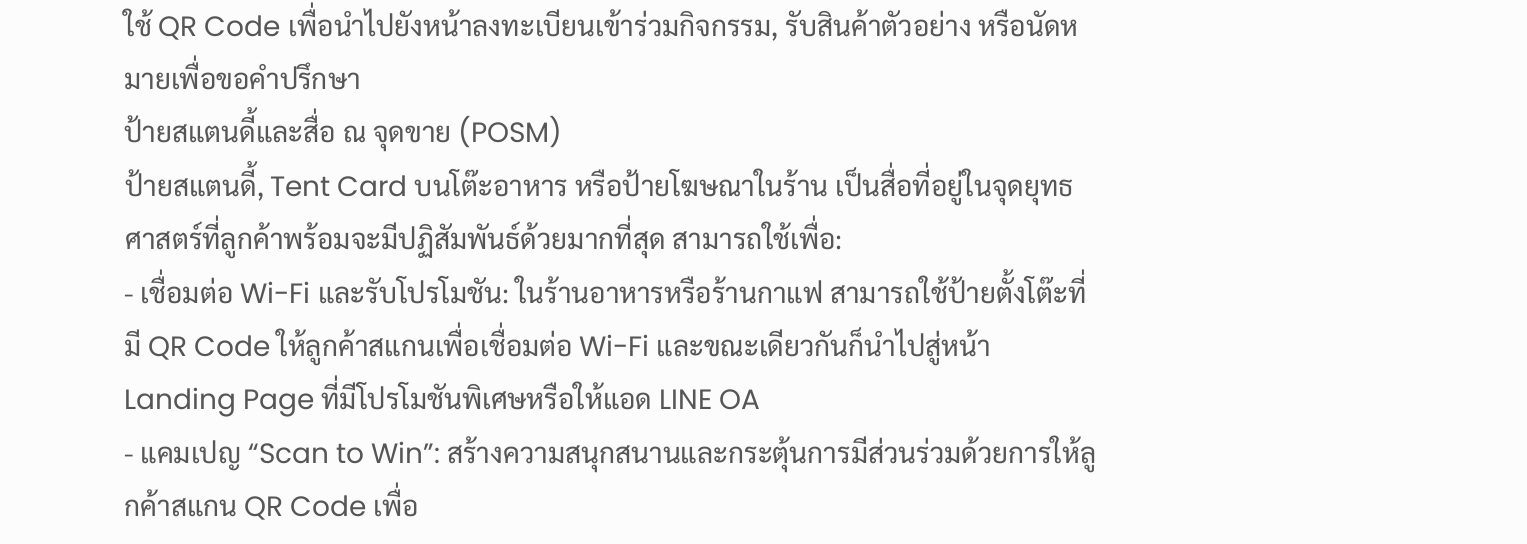ใช้ QR Code เพื่อนำไปยังหน้าลงทะเบียนเข้าร่วมกิจกรรม, รับสินค้าตัวอย่าง หรือนัดหมายเพื่อขอคำปรึกษา
ป้ายสแตนดี้และสื่อ ณ จุดขาย (POSM)
ป้ายสแตนดี้, Tent Card บนโต๊ะอาหาร หรือป้ายโฆษณาในร้าน เป็นสื่อที่อยู่ในจุดยุทธศาสตร์ที่ลูกค้าพร้อมจะมีปฏิสัมพันธ์ด้วยมากที่สุด สามารถใช้เพื่อ:
- เชื่อมต่อ Wi-Fi และรับโปรโมชัน: ในร้านอาหารหรือร้านกาแฟ สามารถใช้ป้ายตั้งโต๊ะที่มี QR Code ให้ลูกค้าสแกนเพื่อเชื่อมต่อ Wi-Fi และขณะเดียวกันก็นำไปสู่หน้า Landing Page ที่มีโปรโมชันพิเศษหรือให้แอด LINE OA
- แคมเปญ “Scan to Win”: สร้างความสนุกสนานและกระตุ้นการมีส่วนร่วมด้วยการให้ลูกค้าสแกน QR Code เพื่อ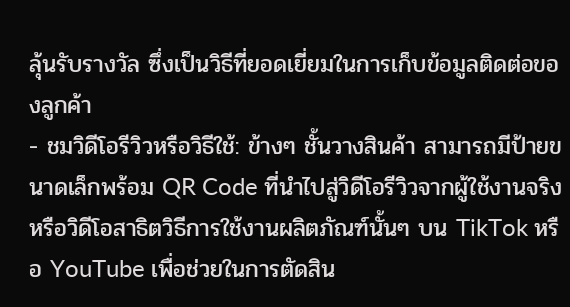ลุ้นรับรางวัล ซึ่งเป็นวิธีที่ยอดเยี่ยมในการเก็บข้อมูลติดต่อของลูกค้า
- ชมวิดีโอรีวิวหรือวิธีใช้: ข้างๆ ชั้นวางสินค้า สามารถมีป้ายขนาดเล็กพร้อม QR Code ที่นำไปสู่วิดีโอรีวิวจากผู้ใช้งานจริง หรือวิดีโอสาธิตวิธีการใช้งานผลิตภัณฑ์นั้นๆ บน TikTok หรือ YouTube เพื่อช่วยในการตัดสิน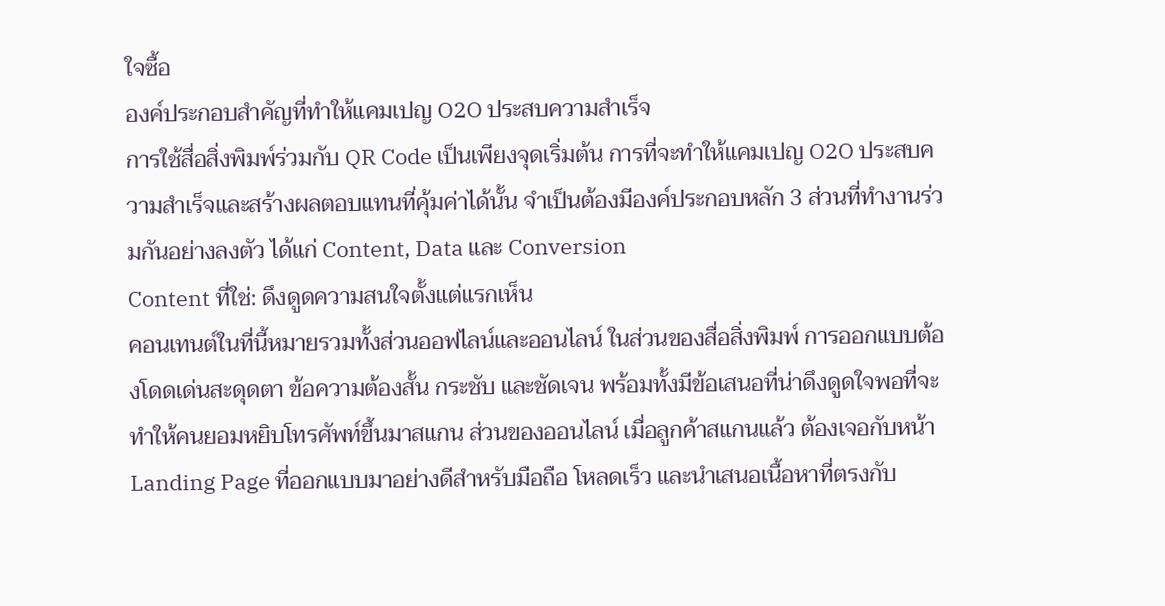ใจซื้อ
องค์ประกอบสำคัญที่ทำให้แคมเปญ O2O ประสบความสำเร็จ
การใช้สื่อสิ่งพิมพ์ร่วมกับ QR Code เป็นเพียงจุดเริ่มต้น การที่จะทำให้แคมเปญ O2O ประสบความสำเร็จและสร้างผลตอบแทนที่คุ้มค่าได้นั้น จำเป็นต้องมีองค์ประกอบหลัก 3 ส่วนที่ทำงานร่วมกันอย่างลงตัว ได้แก่ Content, Data และ Conversion
Content ที่ใช่: ดึงดูดความสนใจตั้งแต่แรกเห็น
คอนเทนต์ในที่นี้หมายรวมทั้งส่วนออฟไลน์และออนไลน์ ในส่วนของสื่อสิ่งพิมพ์ การออกแบบต้องโดดเด่นสะดุดตา ข้อความต้องสั้น กระชับ และชัดเจน พร้อมทั้งมีข้อเสนอที่น่าดึงดูดใจพอที่จะทำให้คนยอมหยิบโทรศัพท์ขึ้นมาสแกน ส่วนของออนไลน์ เมื่อลูกค้าสแกนแล้ว ต้องเจอกับหน้า Landing Page ที่ออกแบบมาอย่างดีสำหรับมือถือ โหลดเร็ว และนำเสนอเนื้อหาที่ตรงกับ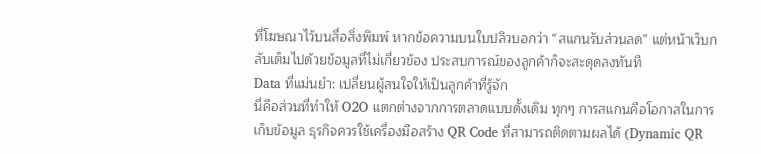ที่โฆษณาไว้บนสื่อสิ่งพิมพ์ หากข้อความบนใบปลิวบอกว่า “สแกนรับส่วนลด” แต่หน้าเว็บกลับเต็มไปด้วยข้อมูลที่ไม่เกี่ยวข้อง ประสบการณ์ของลูกค้าก็จะสะดุดลงทันที
Data ที่แม่นยำ: เปลี่ยนผู้สนใจให้เป็นลูกค้าที่รู้จัก
นี่คือส่วนที่ทำให้ O2O แตกต่างจากการตลาดแบบดั้งเดิม ทุกๆ การสแกนคือโอกาสในการเก็บข้อมูล ธุรกิจควรใช้เครื่องมือสร้าง QR Code ที่สามารถติดตามผลได้ (Dynamic QR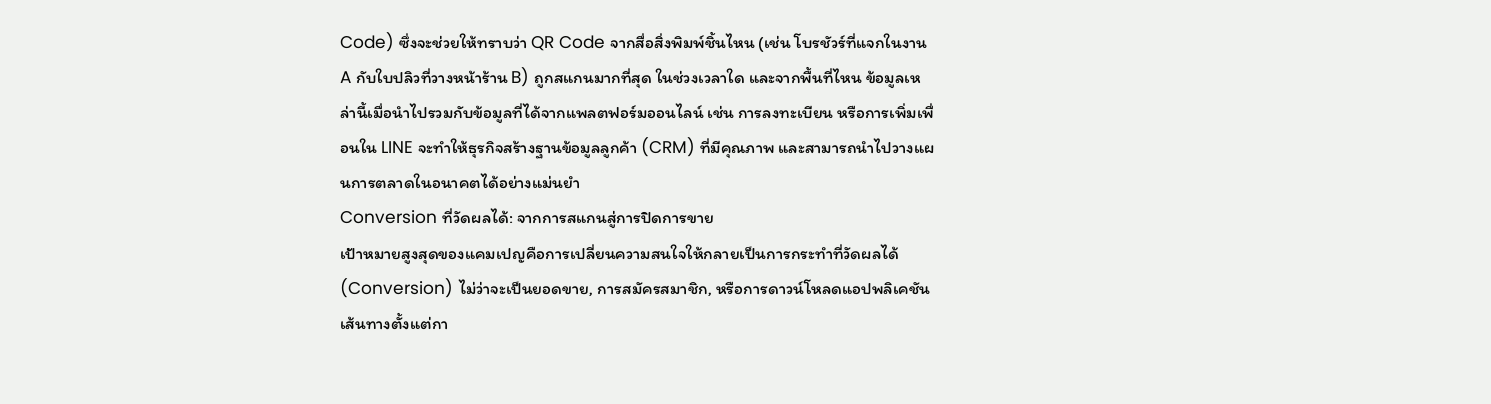Code) ซึ่งจะช่วยให้ทราบว่า QR Code จากสื่อสิ่งพิมพ์ชิ้นไหน (เช่น โบรชัวร์ที่แจกในงาน A กับใบปลิวที่วางหน้าร้าน B) ถูกสแกนมากที่สุด ในช่วงเวลาใด และจากพื้นที่ไหน ข้อมูลเหล่านี้เมื่อนำไปรวมกับข้อมูลที่ได้จากแพลตฟอร์มออนไลน์ เช่น การลงทะเบียน หรือการเพิ่มเพื่อนใน LINE จะทำให้ธุรกิจสร้างฐานข้อมูลลูกค้า (CRM) ที่มีคุณภาพ และสามารถนำไปวางแผนการตลาดในอนาคตได้อย่างแม่นยำ
Conversion ที่วัดผลได้: จากการสแกนสู่การปิดการขาย
เป้าหมายสูงสุดของแคมเปญคือการเปลี่ยนความสนใจให้กลายเป็นการกระทำที่วัดผลได้ (Conversion) ไม่ว่าจะเป็นยอดขาย, การสมัครสมาชิก, หรือการดาวน์โหลดแอปพลิเคชัน เส้นทางตั้งแต่กา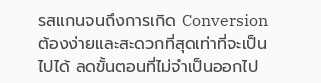รสแกนจนถึงการเกิด Conversion ต้องง่ายและสะดวกที่สุดเท่าที่จะเป็นไปได้ ลดขั้นตอนที่ไม่จำเป็นออกไป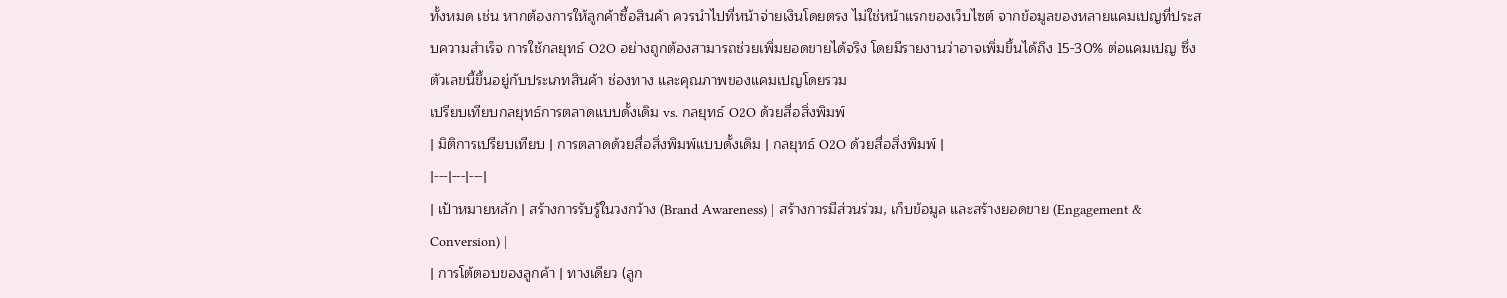ทั้งหมด เช่น หากต้องการให้ลูกค้าซื้อสินค้า ควรนำไปที่หน้าจ่ายเงินโดยตรง ไม่ใช่หน้าแรกของเว็บไซต์ จากข้อมูลของหลายแคมเปญที่ประสบความสำเร็จ การใช้กลยุทธ์ O2O อย่างถูกต้องสามารถช่วยเพิ่มยอดขายได้จริง โดยมีรายงานว่าอาจเพิ่มขึ้นได้ถึง 15-30% ต่อแคมเปญ ซึ่งตัวเลขนี้ขึ้นอยู่กับประเภทสินค้า ช่องทาง และคุณภาพของแคมเปญโดยรวม
เปรียบเทียบกลยุทธ์การตลาดแบบดั้งเดิม vs. กลยุทธ์ O2O ด้วยสื่อสิ่งพิมพ์
| มิติการเปรียบเทียบ | การตลาดด้วยสื่อสิ่งพิมพ์แบบดั้งเดิม | กลยุทธ์ O2O ด้วยสื่อสิ่งพิมพ์ |
|---|---|---|
| เป้าหมายหลัก | สร้างการรับรู้ในวงกว้าง (Brand Awareness) | สร้างการมีส่วนร่วม, เก็บข้อมูล และสร้างยอดขาย (Engagement & Conversion) |
| การโต้ตอบของลูกค้า | ทางเดียว (ลูก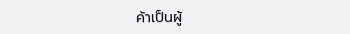ค้าเป็นผู้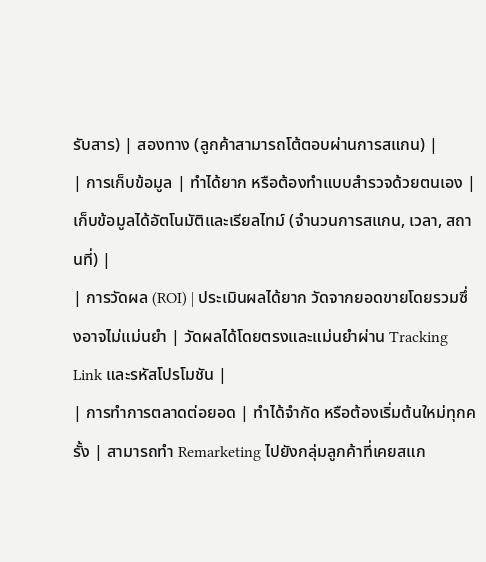รับสาร) | สองทาง (ลูกค้าสามารถโต้ตอบผ่านการสแกน) |
| การเก็บข้อมูล | ทำได้ยาก หรือต้องทำแบบสำรวจด้วยตนเอง | เก็บข้อมูลได้อัตโนมัติและเรียลไทม์ (จำนวนการสแกน, เวลา, สถานที่) |
| การวัดผล (ROI) | ประเมินผลได้ยาก วัดจากยอดขายโดยรวมซึ่งอาจไม่แม่นยำ | วัดผลได้โดยตรงและแม่นยำผ่าน Tracking Link และรหัสโปรโมชัน |
| การทำการตลาดต่อยอด | ทำได้จำกัด หรือต้องเริ่มต้นใหม่ทุกครั้ง | สามารถทำ Remarketing ไปยังกลุ่มลูกค้าที่เคยสแก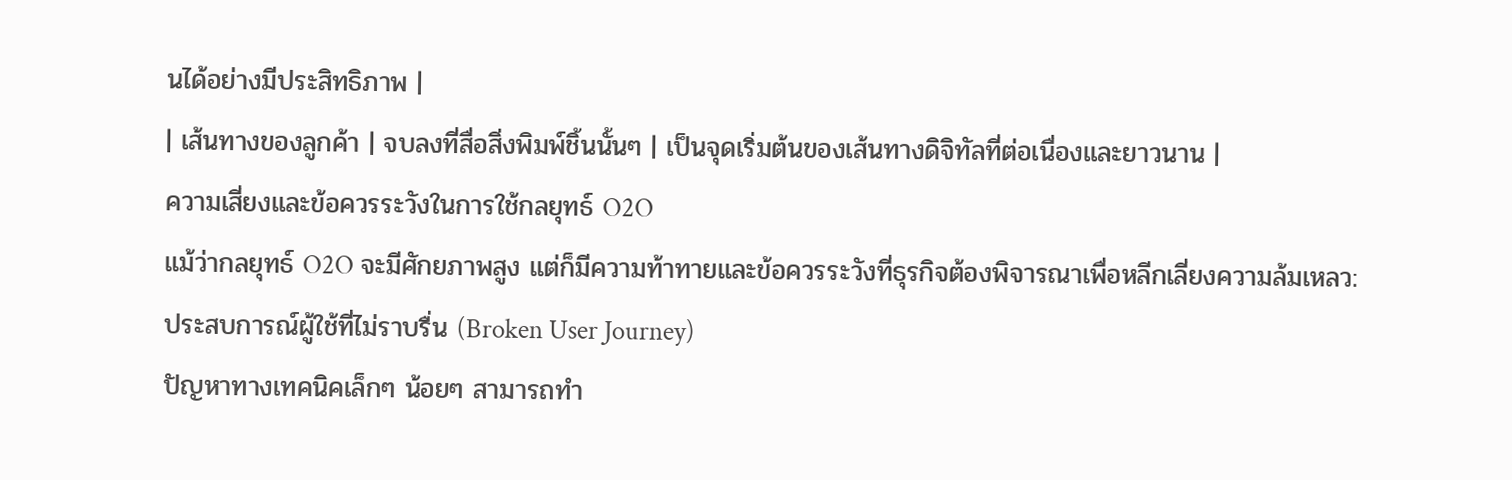นได้อย่างมีประสิทธิภาพ |
| เส้นทางของลูกค้า | จบลงที่สื่อสิ่งพิมพ์ชิ้นนั้นๆ | เป็นจุดเริ่มต้นของเส้นทางดิจิทัลที่ต่อเนื่องและยาวนาน |
ความเสี่ยงและข้อควรระวังในการใช้กลยุทธ์ O2O
แม้ว่ากลยุทธ์ O2O จะมีศักยภาพสูง แต่ก็มีความท้าทายและข้อควรระวังที่ธุรกิจต้องพิจารณาเพื่อหลีกเลี่ยงความล้มเหลว:
ประสบการณ์ผู้ใช้ที่ไม่ราบรื่น (Broken User Journey)
ปัญหาทางเทคนิคเล็กๆ น้อยๆ สามารถทำ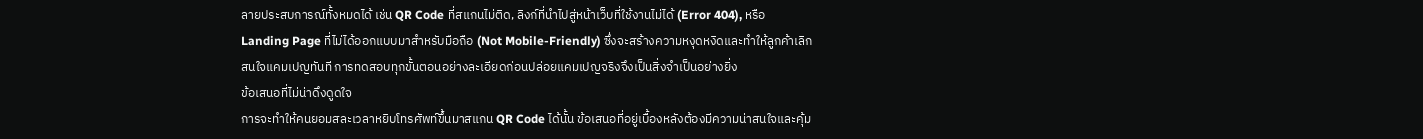ลายประสบการณ์ทั้งหมดได้ เช่น QR Code ที่สแกนไม่ติด, ลิงก์ที่นำไปสู่หน้าเว็บที่ใช้งานไม่ได้ (Error 404), หรือ Landing Page ที่ไม่ได้ออกแบบมาสำหรับมือถือ (Not Mobile-Friendly) ซึ่งจะสร้างความหงุดหงิดและทำให้ลูกค้าเลิกสนใจแคมเปญทันที การทดสอบทุกขั้นตอนอย่างละเอียดก่อนปล่อยแคมเปญจริงจึงเป็นสิ่งจำเป็นอย่างยิ่ง
ข้อเสนอที่ไม่น่าดึงดูดใจ
การจะทำให้คนยอมสละเวลาหยิบโทรศัพท์ขึ้นมาสแกน QR Code ได้นั้น ข้อเสนอที่อยู่เบื้องหลังต้องมีความน่าสนใจและคุ้ม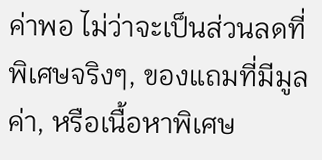ค่าพอ ไม่ว่าจะเป็นส่วนลดที่พิเศษจริงๆ, ของแถมที่มีมูลค่า, หรือเนื้อหาพิเศษ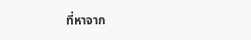ที่หาจาก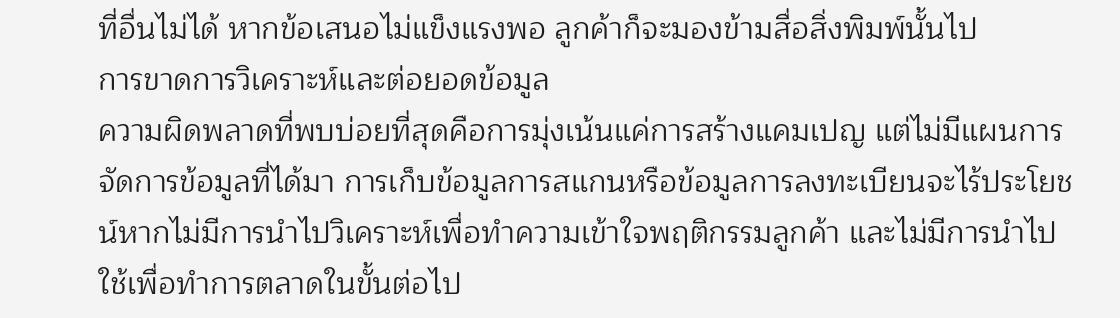ที่อื่นไม่ได้ หากข้อเสนอไม่แข็งแรงพอ ลูกค้าก็จะมองข้ามสื่อสิ่งพิมพ์นั้นไป
การขาดการวิเคราะห์และต่อยอดข้อมูล
ความผิดพลาดที่พบบ่อยที่สุดคือการมุ่งเน้นแค่การสร้างแคมเปญ แต่ไม่มีแผนการจัดการข้อมูลที่ได้มา การเก็บข้อมูลการสแกนหรือข้อมูลการลงทะเบียนจะไร้ประโยชน์หากไม่มีการนำไปวิเคราะห์เพื่อทำความเข้าใจพฤติกรรมลูกค้า และไม่มีการนำไปใช้เพื่อทำการตลาดในขั้นต่อไป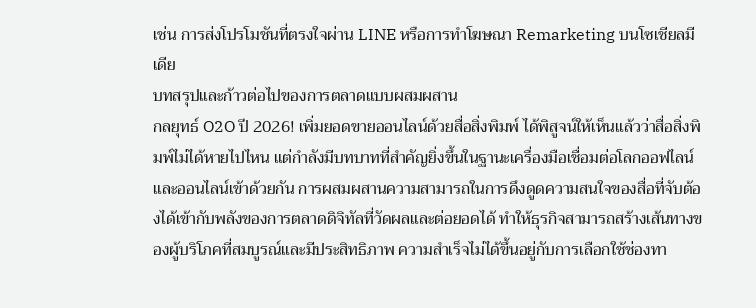เช่น การส่งโปรโมชันที่ตรงใจผ่าน LINE หรือการทำโฆษณา Remarketing บนโซเชียลมีเดีย
บทสรุปและก้าวต่อไปของการตลาดแบบผสมผสาน
กลยุทธ์ O2O ปี 2026! เพิ่มยอดขายออนไลน์ด้วยสื่อสิ่งพิมพ์ ได้พิสูจน์ให้เห็นแล้วว่าสื่อสิ่งพิมพ์ไม่ได้หายไปไหน แต่กำลังมีบทบาทที่สำคัญยิ่งขึ้นในฐานะเครื่องมือเชื่อมต่อโลกออฟไลน์และออนไลน์เข้าด้วยกัน การผสมผสานความสามารถในการดึงดูดความสนใจของสื่อที่จับต้องได้เข้ากับพลังของการตลาดดิจิทัลที่วัดผลและต่อยอดได้ ทำให้ธุรกิจสามารถสร้างเส้นทางของผู้บริโภคที่สมบูรณ์และมีประสิทธิภาพ ความสำเร็จไม่ได้ขึ้นอยู่กับการเลือกใช้ช่องทา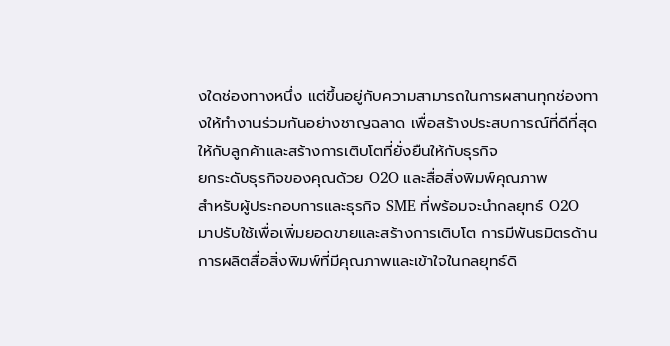งใดช่องทางหนึ่ง แต่ขึ้นอยู่กับความสามารถในการผสานทุกช่องทางให้ทำงานร่วมกันอย่างชาญฉลาด เพื่อสร้างประสบการณ์ที่ดีที่สุดให้กับลูกค้าและสร้างการเติบโตที่ยั่งยืนให้กับธุรกิจ
ยกระดับธุรกิจของคุณด้วย O2O และสื่อสิ่งพิมพ์คุณภาพ
สำหรับผู้ประกอบการและธุรกิจ SME ที่พร้อมจะนำกลยุทธ์ O2O มาปรับใช้เพื่อเพิ่มยอดขายและสร้างการเติบโต การมีพันธมิตรด้านการผลิตสื่อสิ่งพิมพ์ที่มีคุณภาพและเข้าใจในกลยุทธ์ดิ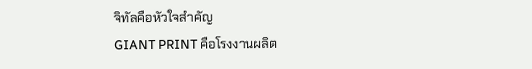จิทัลคือหัวใจสำคัญ
GIANT PRINT คือโรงงานผลิต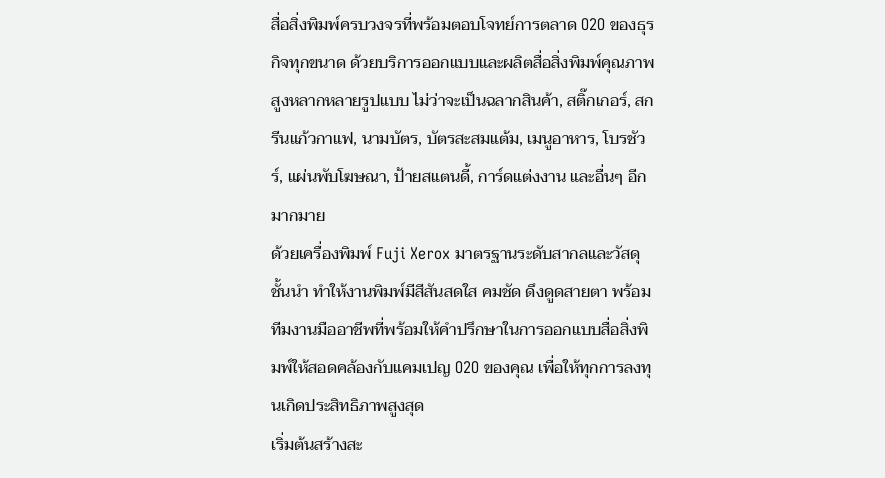สื่อสิ่งพิมพ์ครบวงจรที่พร้อมตอบโจทย์การตลาด O2O ของธุรกิจทุกขนาด ด้วยบริการออกแบบและผลิตสื่อสิ่งพิมพ์คุณภาพสูงหลากหลายรูปแบบ ไม่ว่าจะเป็นฉลากสินค้า, สติ๊กเกอร์, สกรีนแก้วกาแฟ, นามบัตร, บัตรสะสมแต้ม, เมนูอาหาร, โบรชัวร์, แผ่นพับโฆษณา, ป้ายสแตนดี้, การ์ดแต่งงาน และอื่นๆ อีกมากมาย
ด้วยเครื่องพิมพ์ Fuji Xerox มาตรฐานระดับสากลและวัสดุชั้นนำ ทำให้งานพิมพ์มีสีสันสดใส คมชัด ดึงดูดสายตา พร้อมทีมงานมืออาชีพที่พร้อมให้คำปรึกษาในการออกแบบสื่อสิ่งพิมพ์ให้สอดคล้องกับแคมเปญ O2O ของคุณ เพื่อให้ทุกการลงทุนเกิดประสิทธิภาพสูงสุด
เริ่มต้นสร้างสะ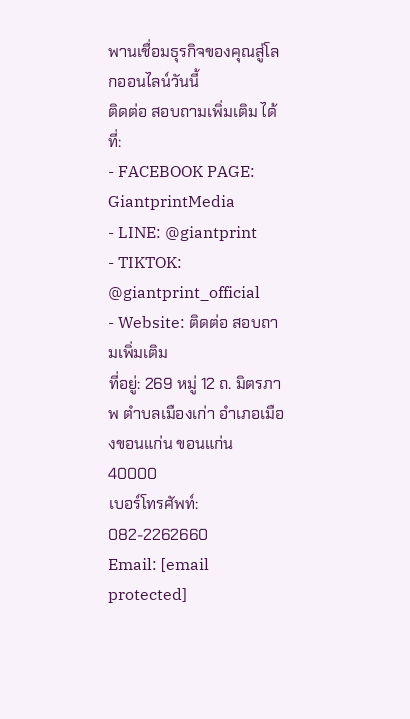พานเชื่อมธุรกิจของคุณสู่โลกออนไลน์วันนี้
ติดต่อ สอบถามเพิ่มเติม ได้ที่:
- FACEBOOK PAGE: GiantprintMedia
- LINE: @giantprint
- TIKTOK: @giantprint_official
- Website: ติดต่อ สอบถามเพิ่มเติม
ที่อยู่: 269 หมู่ 12 ถ. มิตรภาพ ตำบลเมืองเก่า อำเภอเมืองขอนแก่น ขอนแก่น 40000
เบอร์โทรศัพท์: 082-2262660
Email: [email protected]